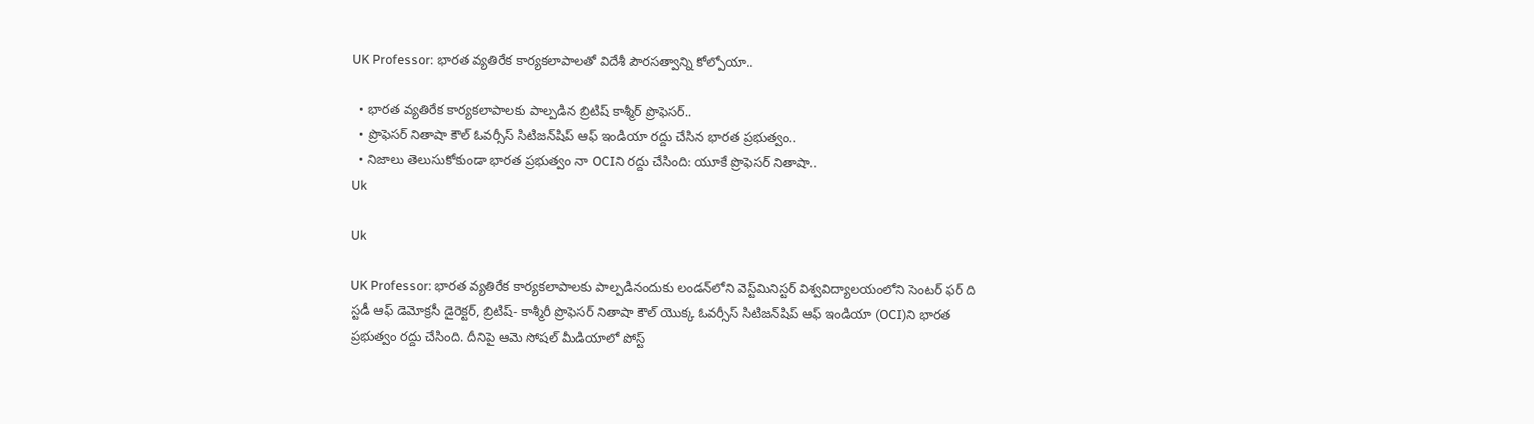UK Professor: భారత వ్యతిరేక కార్యకలాపాలతో విదేశీ పౌరసత్వాన్ని కోల్పోయా..

  • భారత వ్యతిరేక కార్యకలాపాలకు పాల్పడిన బ్రిటిష్ కాశ్మీర్ ప్రొఫెసర్..
  • ప్రొఫెసర్ నితాషా కౌల్ ఓవర్సీస్ సిటిజన్‌షిప్ ఆఫ్ ఇండియా రద్దు చేసిన భారత ప్రభుత్వం..
  • నిజాలు తెలుసుకోకుండా భారత ప్రభుత్వం నా OCIని రద్దు చేసింది: యూకే ప్రొఫెసర్ నితాషా..
Uk

Uk

UK Professor: భారత వ్యతిరేక కార్యకలాపాలకు పాల్పడినందుకు లండన్‌లోని వెస్ట్‌మినిస్టర్ విశ్వవిద్యాలయంలోని సెంటర్ ఫర్ ది స్టడీ ఆఫ్ డెమోక్రసీ డైరెక్టర్, బ్రిటిష్- కాశ్మీరీ ప్రొఫెసర్ నితాషా కౌల్ యొక్క ఓవర్సీస్ సిటిజన్‌షిప్ ఆఫ్ ఇండియా (OCI)ని భారత ప్రభుత్వం రద్దు చేసింది. దీనిపై ఆమె సోషల్ మీడియాలో పోస్ట్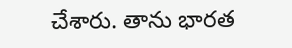చేశారు. తాను భారత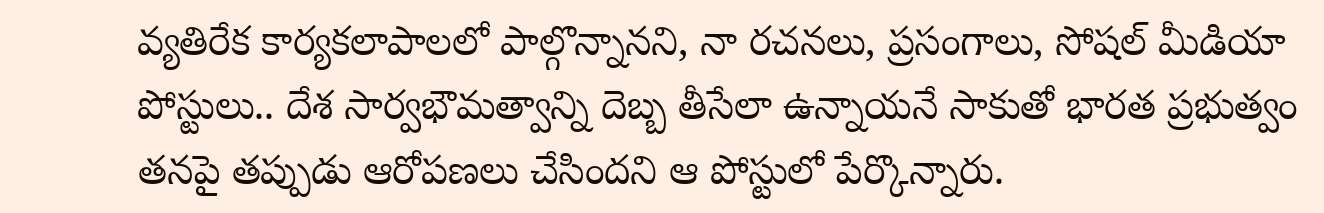వ్యతిరేక కార్యకలాపాలలో పాల్గొన్నానని, నా రచనలు, ప్రసంగాలు, సోషల్ మీడియా పోస్టులు.. దేశ సార్వభౌమత్వాన్ని దెబ్బ తీసేలా ఉన్నాయనే సాకుతో భారత ప్రభుత్వం తనపై తప్పుడు ఆరోపణలు చేసిందని ఆ పోస్టులో పేర్కొన్నారు.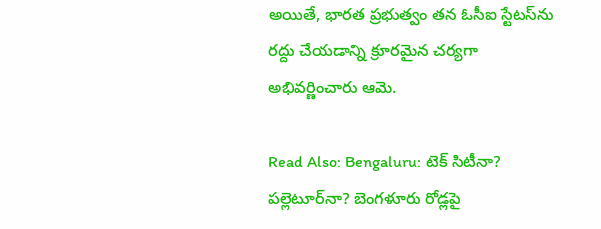అయితే, భారత ప్రభుత్వం తన ఓసీఐ స్టేటస్‌ను రద్దు చేయడాన్ని క్రూరమైన చర్యగా అభివర్ణించారు ఆమె.

Read Also: Bengaluru: టెక్ సిటీనా? పల్లెటూర్‌నా? బెంగళూరు రోడ్లపై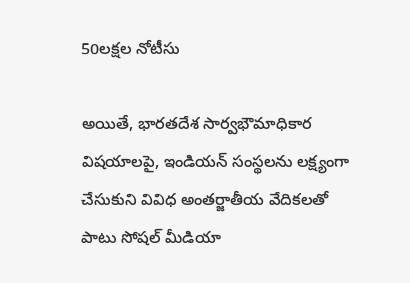50లక్షల నోటీసు

అయితే, భారతదేశ సార్వభౌమాధికార విషయాలపై, ఇండియన్ సంస్థలను లక్ష్యంగా చేసుకుని వివిధ అంతర్జాతీయ వేదికలతో పాటు సోషల్ మీడియా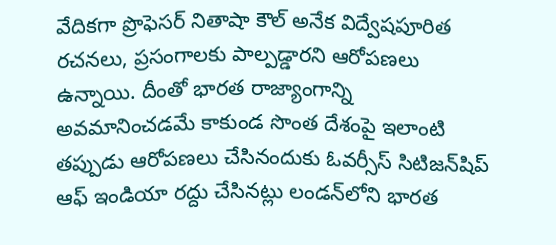వేదికగా ప్రొఫెసర్ నితాషా కౌల్ అనేక విద్వేషపూరిత రచనలు, ప్రసంగాలకు పాల్పడ్డారని ఆరోపణలు ఉన్నాయి. దీంతో భారత రాజ్యాంగాన్ని అవమానించడమే కాకుండ సొంత దేశంపై ఇలాంటి తప్పుడు ఆరోపణలు చేసినందుకు ఓవర్సీస్ సిటిజన్‌షిప్ ఆఫ్ ఇండియా రద్దు చేసినట్లు లండన్‌లోని భారత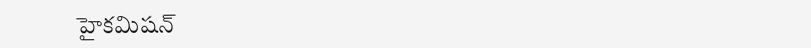హైకమిషన్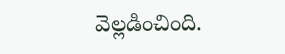వెల్లడించింది.